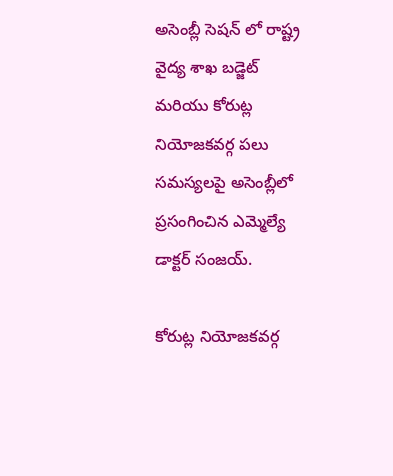అసెంబ్లీ సెషన్ లో రాష్ట్ర వైద్య శాఖ బడ్జెట్ మరియు కోరుట్ల నియోజకవర్గ పలు సమస్యలపై అసెంబ్లీలో ప్రసంగించిన ఎమ్మెల్యే డాక్టర్ సంజయ్.

కోరుట్ల నియోజకవర్గ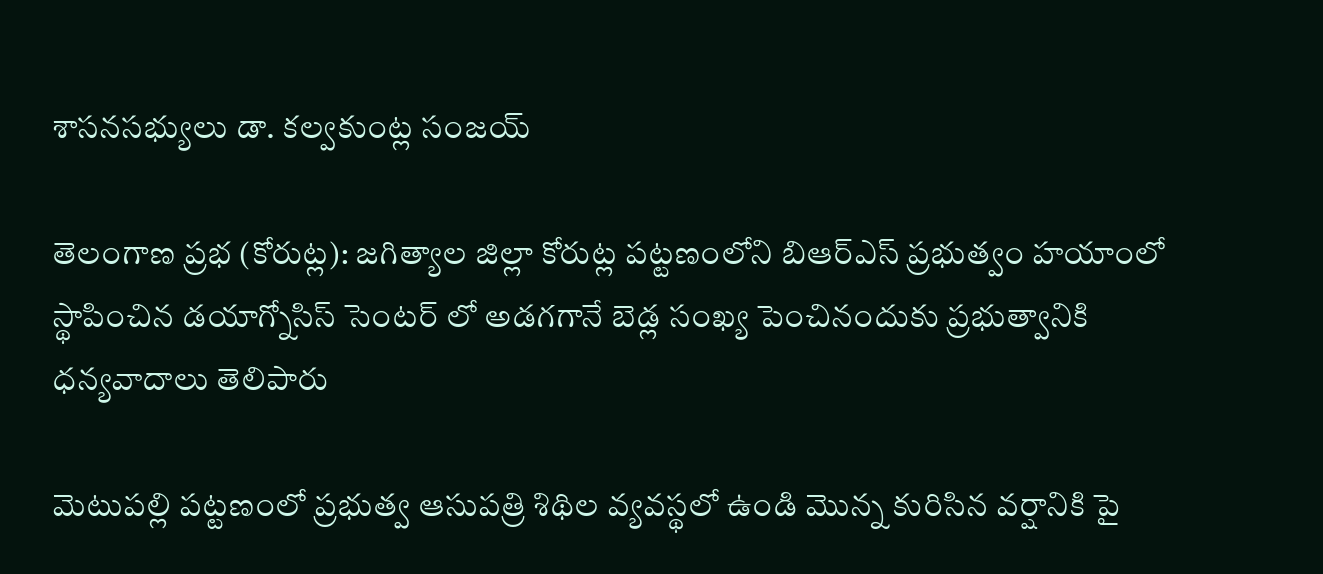శాసనసభ్యులు డా. కల్వకుంట్ల సంజయ్

తెలంగాణ ప్రభ (కోరుట్ల): జగిత్యాల జిల్లా కోరుట్ల పట్టణంలోని బిఆర్ఎస్ ప్రభుత్వం హయాంలో స్థాపించిన డయాగ్నోసిస్ సెంటర్ లో అడగగానే బెడ్ల సంఖ్య పెంచినందుకు ప్రభుత్వానికి ధన్యవాదాలు తెలిపారు

మెటుపల్లి పట్టణంలో ప్రభుత్వ ఆసుపత్రి శిథిల వ్యవస్థలో ఉండి మొన్న కురిసిన వర్షానికి పై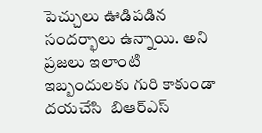పెచ్చులు ఊడిపడిన సందర్భాలు ఉన్నాయి. అని ప్రజలు ఇలాంటి ఇబ్బందులకు గురి కాకుండా దయచేసి  బిఆర్ఎస్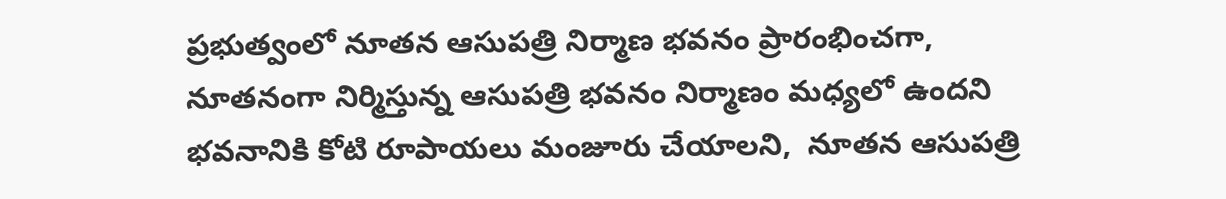ప్రభుత్వంలో నూతన ఆసుపత్రి నిర్మాణ భవనం ప్రారంభించగా,  నూతనంగా నిర్మిస్తున్న ఆసుపత్రి భవనం నిర్మాణం మధ్యలో ఉందని భవనానికి కోటి రూపాయలు మంజూరు చేయాలని,  నూతన ఆసుపత్రి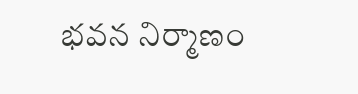భవన నిర్మాణం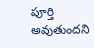పూర్తి అవుతుందని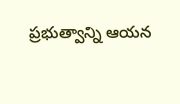ప్రభుత్వాన్ని ఆయన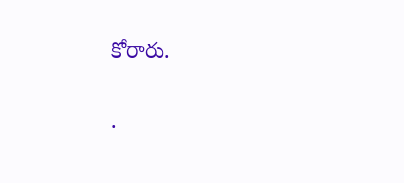కోరారు.

.